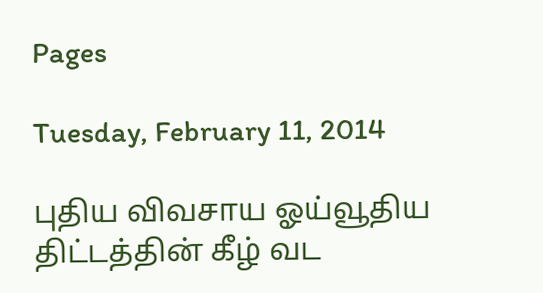Pages

Tuesday, February 11, 2014

புதிய விவசாய ஓய்வூதிய திட்டத்தின் கீழ் வட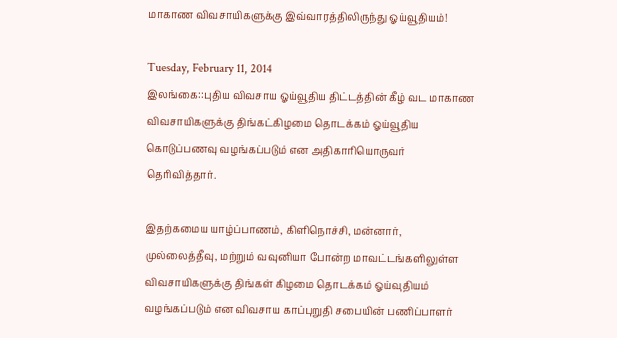மாகாண விவசாயிகளுக்கு இவ்வாரத்திலிருந்து ஓய்வூதியம்!

Tuesday, February 11, 2014
இலங்கை::புதிய விவசாய ஓய்வூதிய திட்டத்தின் கீழ் வட மாகாண விவசாயிகளுக்கு திங்கட்கிழமை தொடக்கம் ஓய்வூதிய கொடுப்பணவு வழங்கப்படும் என அதிகாரியொருவர் தெரிவித்தார்.

இதற்கமைய யாழ்ப்பாணம், கிளிநொச்சி, மன்னார், முல்லைத்தீவு, மற்றும் வவுனியா போன்ற மாவட்டங்களிலுள்ள விவசாயிகளுக்கு திங்கள் கிழமை தொடக்கம் ஓய்வுதியம் வழங்கப்படும் என விவசாய காப்புறுதி சபையின் பணிப்பாளர்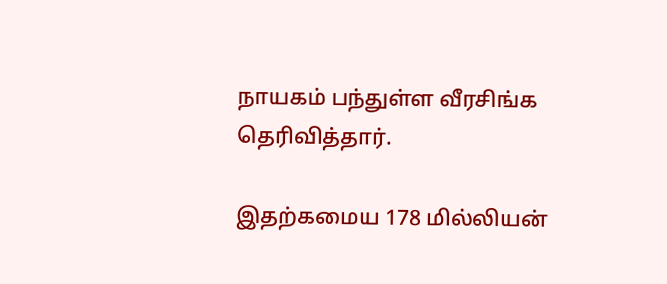நாயகம் பந்துள்ள வீரசிங்க தெரிவித்தார்.

இதற்கமைய 178 மில்லியன்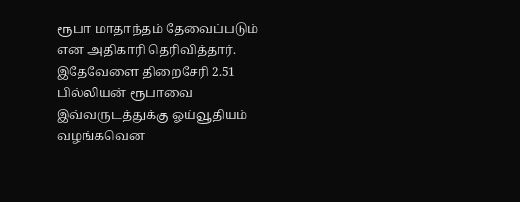ரூபா மாதாந்தம் தேவைப்படும் என அதிகாரி தெரிவித்தார். இதேவேளை திறைசேரி 2.51 பில்லியன் ரூபாவை இவ்வருடத்துக்கு ஓய்வூதியம் வழங்கவென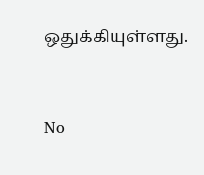ஒதுக்கியுள்ளது.


No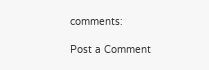comments:

Post a Comment